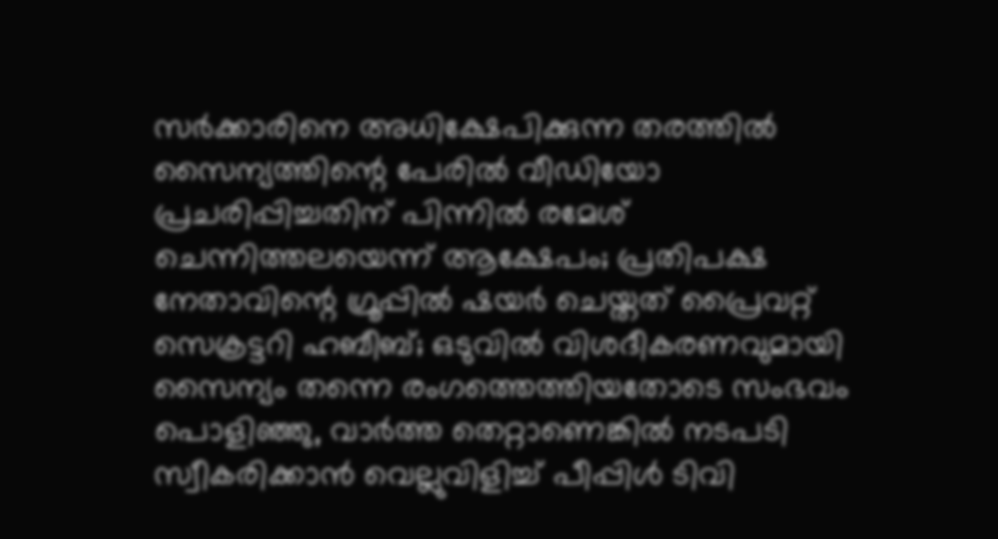സര്‍ക്കാരിനെ അധിക്ഷേപിക്കുന്ന തരത്തില്‍ സൈന്യത്തിന്റെ പേരില്‍ വീഡിയോ പ്രചരിപ്പിച്ചതിന് പിന്നില്‍ രമേശ് ചെന്നിത്തലയെന്ന് ആക്ഷേപം; പ്രതിപക്ഷ നേതാവിന്റെ ഗ്രൂപ്പില്‍ ഷയര്‍ ചെയ്തത് പ്രൈവറ്റ് സെക്രട്ടറി ഹബീബ്; ഒടുവില്‍ വിശദീകരണവുമായി സൈന്യം തന്നെ രംഗത്തെത്തിയതോടെ സംഭവം പൊളിഞ്ഞു, വാര്‍ത്ത തെറ്റാണെങ്കില്‍ നടപടി സ്വീകരിക്കാന്‍ വെല്ലുവിളിച്ച് പീപ്പിള്‍ ടിവി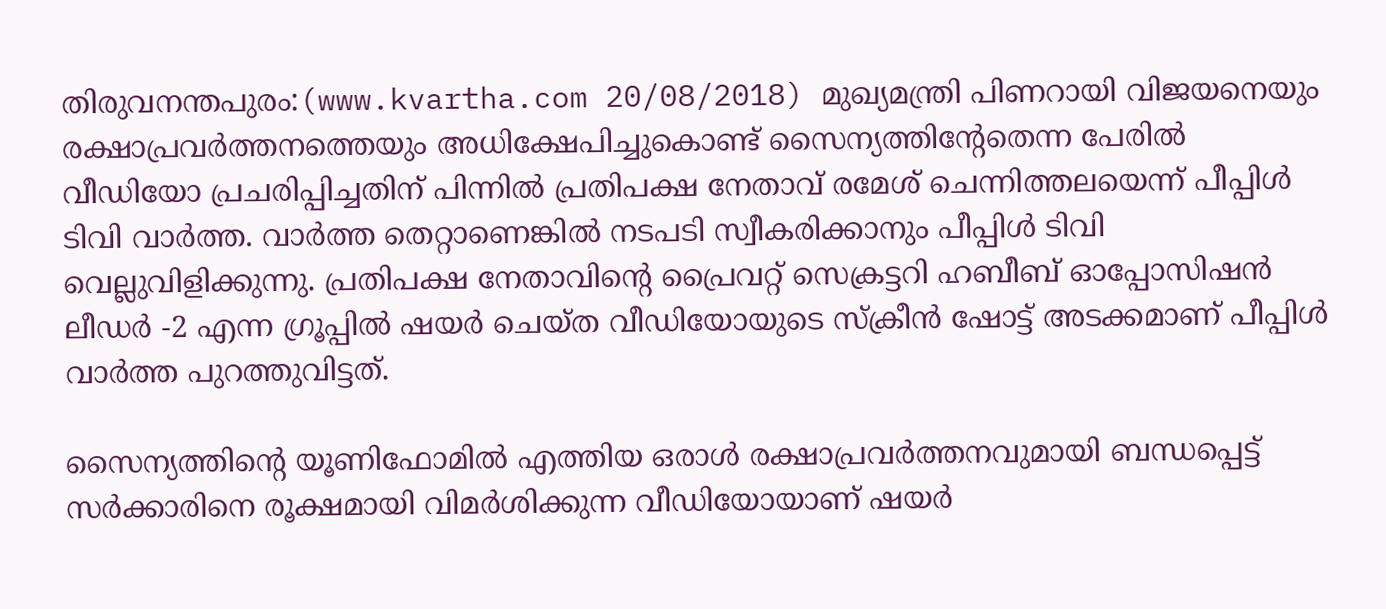തിരുവനന്തപുരം:(www.kvartha.com 20/08/2018) മുഖ്യമന്ത്രി പിണറായി വിജയനെയും രക്ഷാപ്രവര്‍ത്തനത്തെയും അധിക്ഷേപിച്ചുകൊണ്ട് സൈന്യത്തിന്റേതെന്ന പേരില്‍ വീഡിയോ പ്രചരിപ്പിച്ചതിന് പിന്നില്‍ പ്രതിപക്ഷ നേതാവ് രമേശ് ചെന്നിത്തലയെന്ന് പീപ്പിള്‍ ടിവി വാര്‍ത്ത. വാര്‍ത്ത തെറ്റാണെങ്കില്‍ നടപടി സ്വീകരിക്കാനും പീപ്പിള്‍ ടിവി വെല്ലുവിളിക്കുന്നു. പ്രതിപക്ഷ നേതാവിന്റെ പ്രൈവറ്റ് സെക്രട്ടറി ഹബീബ് ഓപ്പോസിഷന്‍ ലീഡര്‍ -2 എന്ന ഗ്രൂപ്പില്‍ ഷയര്‍ ചെയ്ത വീഡിയോയുടെ സ്‌ക്രീന്‍ ഷോട്ട് അടക്കമാണ് പീപ്പിള്‍ വാര്‍ത്ത പുറത്തുവിട്ടത്.

സൈന്യത്തിന്റെ യൂണിഫോമില്‍ എത്തിയ ഒരാള്‍ രക്ഷാപ്രവര്‍ത്തനവുമായി ബന്ധപ്പെട്ട് സര്‍ക്കാരിനെ രൂക്ഷമായി വിമര്‍ശിക്കുന്ന വീഡിയോയാണ് ഷയര്‍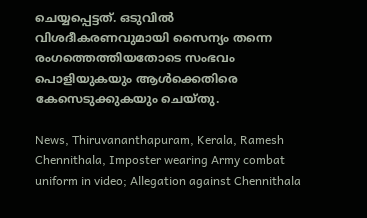ചെയ്യപ്പെട്ടത്. ഒടുവില്‍ വിശദീകരണവുമായി സൈന്യം തന്നെ രംഗത്തെത്തിയതോടെ സംഭവം പൊളിയുകയും ആള്‍ക്കെതിരെ കേസെടുക്കുകയും ചെയ്തു.

News, Thiruvananthapuram, Kerala, Ramesh Chennithala, Imposter wearing Army combat uniform in video; Allegation against Chennithala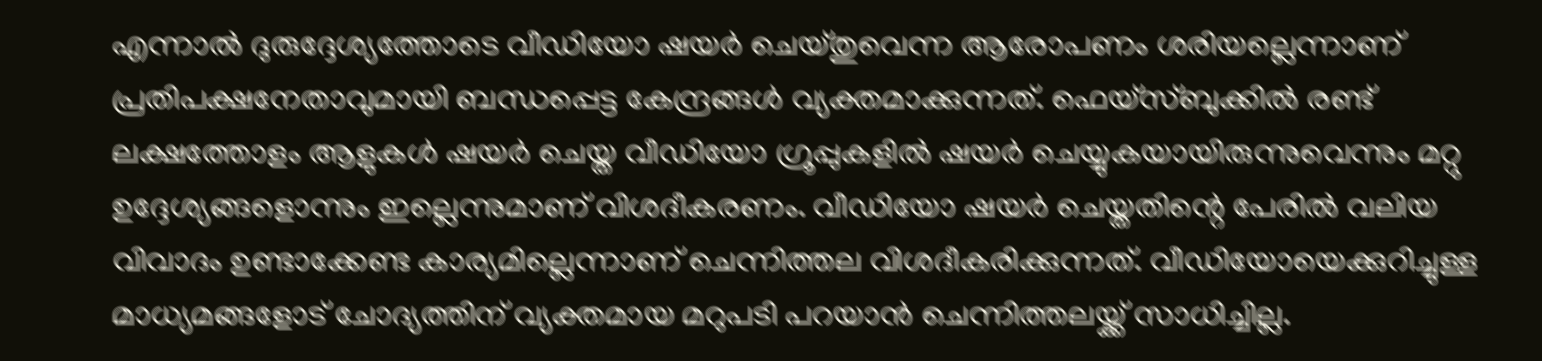എന്നാല്‍ ദുരുദ്ദേശ്യത്തോടെ വീഡിയോ ഷയര്‍ ചെയ്തുവെന്ന ആരോപണം ശരിയല്ലെന്നാണ് പ്രതിപക്ഷനേതാവുമായി ബന്ധപ്പെട്ട കേന്ദ്രങ്ങള്‍ വ്യക്തമാക്കുന്നത്. ഫെയ്‌സ്ബുക്കില്‍ രണ്ട് ലക്ഷത്തോളം ആളുകള്‍ ഷയര്‍ ചെയ്ത വീഡിയോ ഗ്രൂപ്പുകളില്‍ ഷയര്‍ ചെയ്യുകയായിരുന്നുവെന്നും മറ്റു ഉദ്ദേശ്യങ്ങളൊന്നും ഇല്ലെന്നുമാണ് വിശദീകരണം. വീഡിയോ ഷയര്‍ ചെയ്തതിന്റെ പേരില്‍ വലിയ വിവാദം ഉണ്ടാക്കേണ്ട കാര്യമില്ലെന്നാണ് ചെന്നിത്തല വിശദീകരിക്കുന്നത്. വീഡിയോയെക്കുറിച്ചുള്ള മാധ്യമങ്ങളോട് ചോദ്യത്തിന് വ്യക്തമായ മറുപടി പറയാന്‍ ചെന്നിത്തലയ്ക്ക് സാധിച്ചില്ല.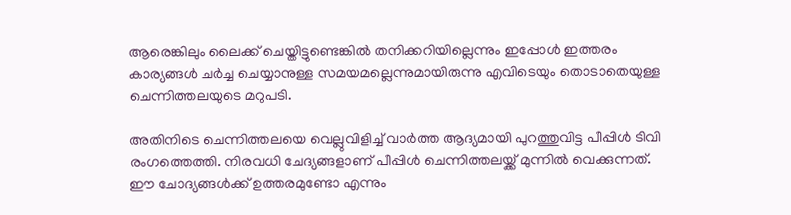ആരെങ്കിലും ലൈക്ക് ചെയ്തിട്ടുണ്ടെങ്കില്‍ തനിക്കറിയില്ലെന്നും ഇപ്പോള്‍ ഇത്തരം കാര്യങ്ങള്‍ ചര്‍ച്ച ചെയ്യാനുള്ള സമയമല്ലെന്നുമായിരുന്നു എവിടെയും തൊടാതെയുള്ള ചെന്നിത്തലയുടെ മറുപടി.

അതിനിടെ ചെന്നിത്തലയെ വെല്ലുവിളിച്ച് വാര്‍ത്ത ആദ്യമായി പുറത്തുവിട്ട പീപ്പിള്‍ ടിവി രംഗത്തെത്തി. നിരവധി ചേദ്യങ്ങളാണ് പീപ്പിള്‍ ചെന്നിത്തലയ്ക്ക് മുന്നില്‍ വെക്കുന്നത്. ഈ ചോദ്യങ്ങള്‍ക്ക് ഉത്തരമുണ്ടോ എന്നും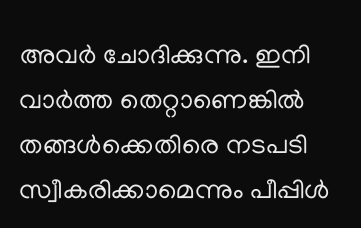അവര്‍ ചോദിക്കുന്നു. ഇനി വാര്‍ത്ത തെറ്റാണെങ്കില്‍ തങ്ങള്‍ക്കെതിരെ നടപടി സ്വീകരിക്കാമെന്നും പീപ്പിള്‍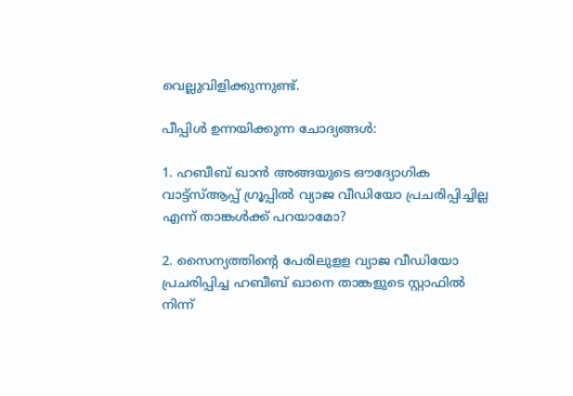വെല്ലുവിളിക്കുന്നുണ്ട്.

പീപ്പിള്‍ ഉന്നയിക്കുന്ന ചോദ്യങ്ങള്‍:

1. ഹബീബ് ഖാന്‍ അങ്ങയുടെ ഔദ്യോഗിക വാട്ട്‌സ്ആപ്പ് ഗ്രൂപ്പില്‍ വ്യാജ വീഡിയോ പ്രചരിപ്പിച്ചില്ല എന്ന് താങ്കള്‍ക്ക് പറയാമോ?

2. സൈന്യത്തിന്റെ പേരിലുളള വ്യാജ വീഡിയോ പ്രചരിപ്പിച്ച ഹബീബ് ഖാനെ താങ്കളുടെ സ്റ്റാഫില്‍ നിന്ന്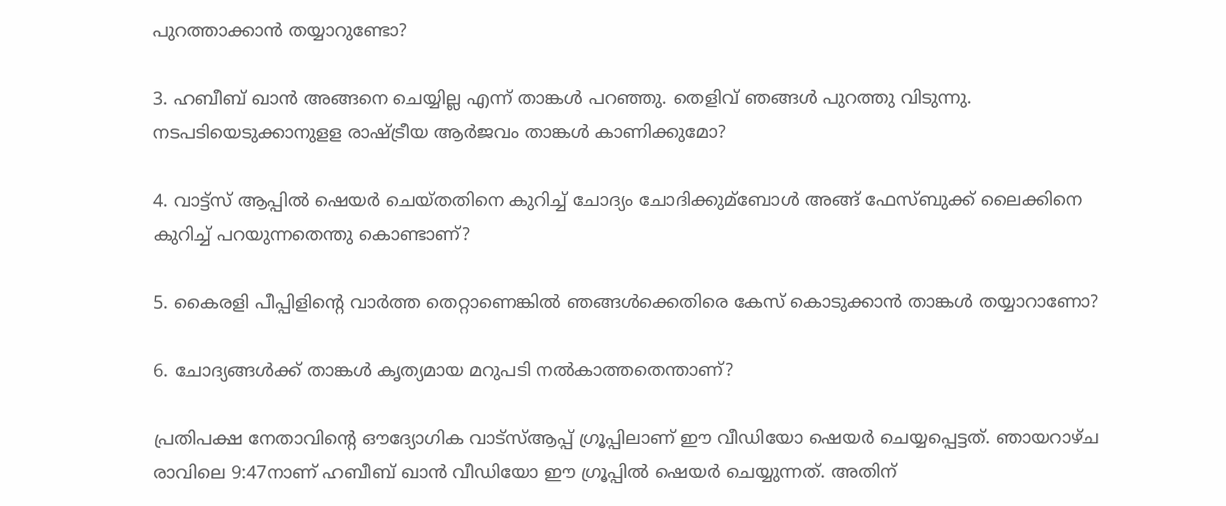പുറത്താക്കാന്‍ തയ്യാറുണ്ടോ?

3. ഹബീബ് ഖാന്‍ അങ്ങനെ ചെയ്യില്ല എന്ന് താങ്കള്‍ പറഞ്ഞു. തെളിവ് ഞങ്ങള്‍ പുറത്തു വിടുന്നു. നടപടിയെടുക്കാനുളള രാഷ്ട്രീയ ആര്‍ജവം താങ്കള്‍ കാണിക്കുമോ?

4. വാട്ട്‌സ് ആപ്പില്‍ ഷെയര്‍ ചെയ്തതിനെ കുറിച്ച് ചോദ്യം ചോദിക്കുമ്‌ബോള്‍ അങ്ങ് ഫേസ്ബുക്ക് ലൈക്കിനെ കുറിച്ച് പറയുന്നതെന്തു കൊണ്ടാണ്?

5. കൈരളി പീപ്പിളിന്റെ വാര്‍ത്ത തെറ്റാണെങ്കില്‍ ഞങ്ങള്‍ക്കെതിരെ കേസ് കൊടുക്കാന്‍ താങ്കള്‍ തയ്യാറാണോ?

6. ചോദ്യങ്ങള്‍ക്ക് താങ്കള്‍ കൃത്യമായ മറുപടി നല്‍കാത്തതെന്താണ്?

പ്രതിപക്ഷ നേതാവിന്റെ ഔദ്യോഗിക വാട്‌സ്ആപ്പ് ഗ്രൂപ്പിലാണ് ഈ വീഡിയോ ഷെയര്‍ ചെയ്യപ്പെട്ടത്. ഞായറാഴ്ച രാവിലെ 9:47നാണ് ഹബീബ് ഖാന്‍ വീഡിയോ ഈ ഗ്രൂപ്പില്‍ ഷെയര്‍ ചെയ്യുന്നത്. അതിന്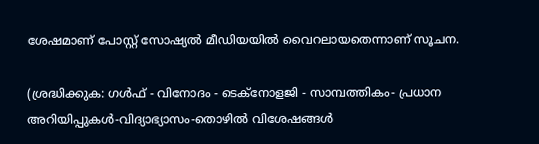ശേഷമാണ് പോസ്റ്റ് സോഷ്യല്‍ മീഡിയയില്‍ വൈറലായതെന്നാണ് സൂചന.

(ശ്രദ്ധിക്കുക: ഗൾഫ് - വിനോദം - ടെക്നോളജി - സാമ്പത്തികം- പ്രധാന അറിയിപ്പുകൾ-വിദ്യാഭ്യാസം-തൊഴിൽ വിശേഷങ്ങൾ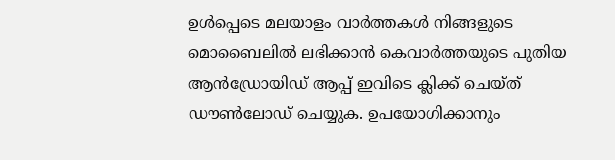ഉൾപ്പെടെ മലയാളം വാർത്തകൾ നിങ്ങളുടെ മൊബൈലിൽ ലഭിക്കാൻ കെവാർത്തയുടെ പുതിയ ആൻഡ്രോയിഡ് ആപ്പ് ഇവിടെ ക്ലിക്ക് ചെയ്ത് ഡൗൺലോഡ് ചെയ്യുക. ഉപയോഗിക്കാനും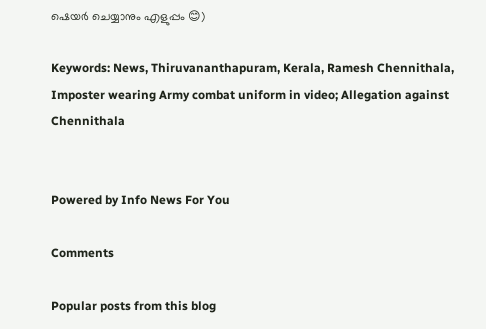ഷെയർ ചെയ്യാനും എളുപ്പം 😊)

Keywords: News, Thiruvananthapuram, Kerala, Ramesh Chennithala, Imposter wearing Army combat uniform in video; Allegation against Chennithala


Powered by Info News For You

Comments

Popular posts from this blog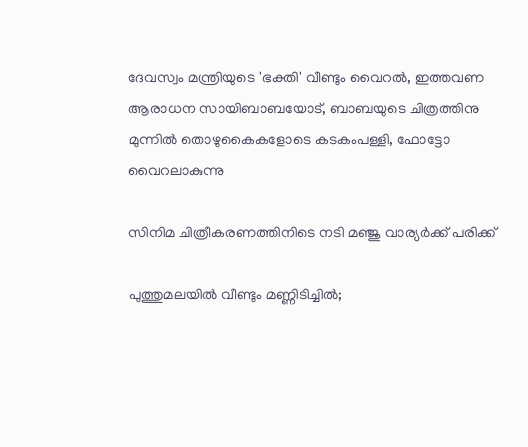ദേവസ്വം മന്ത്രിയുടെ 'ഭക്തി' വീണ്ടും വൈറല്‍, ഇത്തവണ ആരാധന സായിബാബയോട്, ബാബയുടെ ചിത്രത്തിനു മുന്നില്‍ തൊഴുകൈകളോടെ കടകംപള്ളി, ഫോട്ടോ വൈറലാകുന്നു

സിനിമ ചിത്രീകരണത്തിനിടെ നടി മഞ്ജു വാര്യര്‍ക്ക് പരിക്ക്

പുത്തുമലയില്‍ വീണ്ടും മണ്ണിടിച്ചില്‍;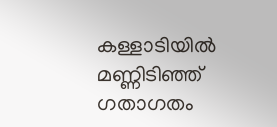കള്ളാടിയില്‍ മണ്ണിടിഞ്ഞ് ഗതാഗതം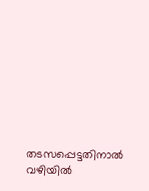തടസപ്പെട്ടതിനാല്‍ വഴിയില്‍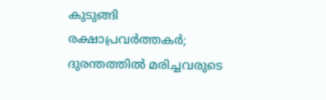കുടുങ്ങി രക്ഷാപ്രവര്‍ത്തകര്‍; ദുരന്തത്തില്‍ മരിച്ചവരുടെ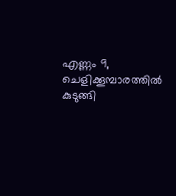എണ്ണം 9, ചെളിക്കൂമ്പാരത്തില്‍ കുടുങ്ങി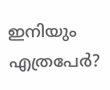ഇനിയും എത്രപേര്‍?